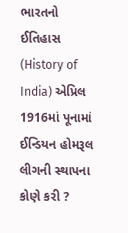ભારતનો ઈતિહાસ (History of India) એપ્રિલ 1916માં પૂનામાં ઈન્ડિયન હોમરૂલ લીગની સ્થાપના કોણે કરી ?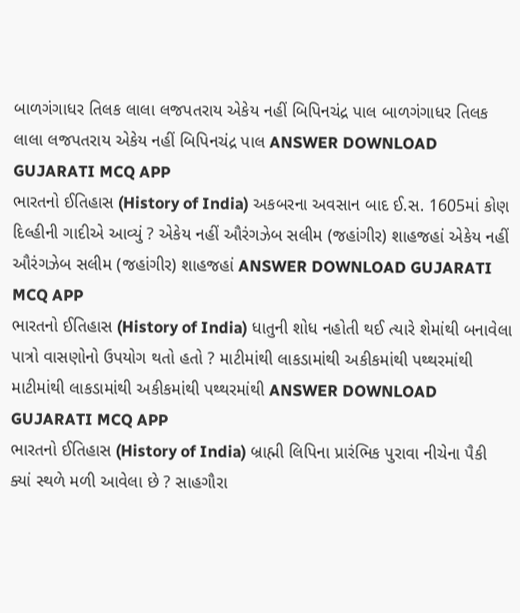બાળગંગાધર તિલક લાલા લજપતરાય એકેય નહીં બિપિનચંદ્ર પાલ બાળગંગાધર તિલક લાલા લજપતરાય એકેય નહીં બિપિનચંદ્ર પાલ ANSWER DOWNLOAD GUJARATI MCQ APP
ભારતનો ઈતિહાસ (History of India) અકબરના અવસાન બાદ ઈ.સ. 1605માં કોણ દિલ્હીની ગાદીએ આવ્યું ? એકેય નહીં ઔરંગઝેબ સલીમ (જહાંગીર) શાહજહાં એકેય નહીં ઔરંગઝેબ સલીમ (જહાંગીર) શાહજહાં ANSWER DOWNLOAD GUJARATI MCQ APP
ભારતનો ઈતિહાસ (History of India) ધાતુની શોધ નહોતી થઈ ત્યારે શેમાંથી બનાવેલા પાત્રો વાસણોનો ઉપયોગ થતો હતો ? માટીમાંથી લાકડામાંથી અકીકમાંથી પથ્થરમાંથી માટીમાંથી લાકડામાંથી અકીકમાંથી પથ્થરમાંથી ANSWER DOWNLOAD GUJARATI MCQ APP
ભારતનો ઈતિહાસ (History of India) બ્રાહ્મી લિપિના પ્રારંભિક પુરાવા નીચેના પૈકી ક્યાં સ્થળે મળી આવેલા છે ? સાહગૌરા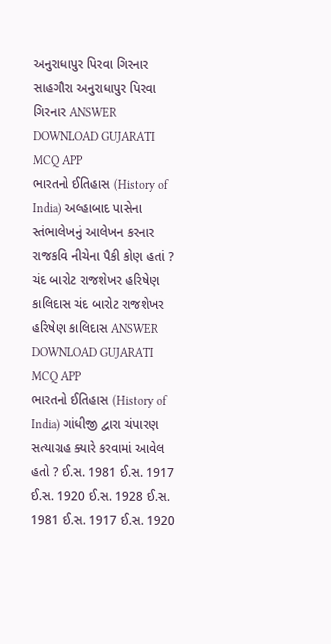અનુરાધાપુર પિરવા ગિરનાર સાહગૌરા અનુરાધાપુર પિરવા ગિરનાર ANSWER DOWNLOAD GUJARATI MCQ APP
ભારતનો ઈતિહાસ (History of India) અલ્હાબાદ પાસેના સ્તંભાલેખનું આલેખન કરનાર રાજકવિ નીચેના પૈકી કોણ હતાં ? ચંદ બારોટ રાજશેખર હરિષેણ કાલિદાસ ચંદ બારોટ રાજશેખર હરિષેણ કાલિદાસ ANSWER DOWNLOAD GUJARATI MCQ APP
ભારતનો ઈતિહાસ (History of India) ગાંધીજી દ્વારા ચંપારણ સત્યાગ્રહ ક્યારે કરવામાં આવેલ હતો ? ઈ.સ. 1981 ઈ.સ. 1917 ઈ.સ. 1920 ઈ.સ. 1928 ઈ.સ. 1981 ઈ.સ. 1917 ઈ.સ. 1920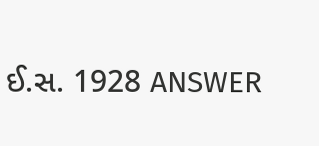ઈ.સ. 1928 ANSWER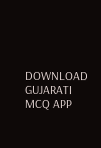DOWNLOAD GUJARATI MCQ APP